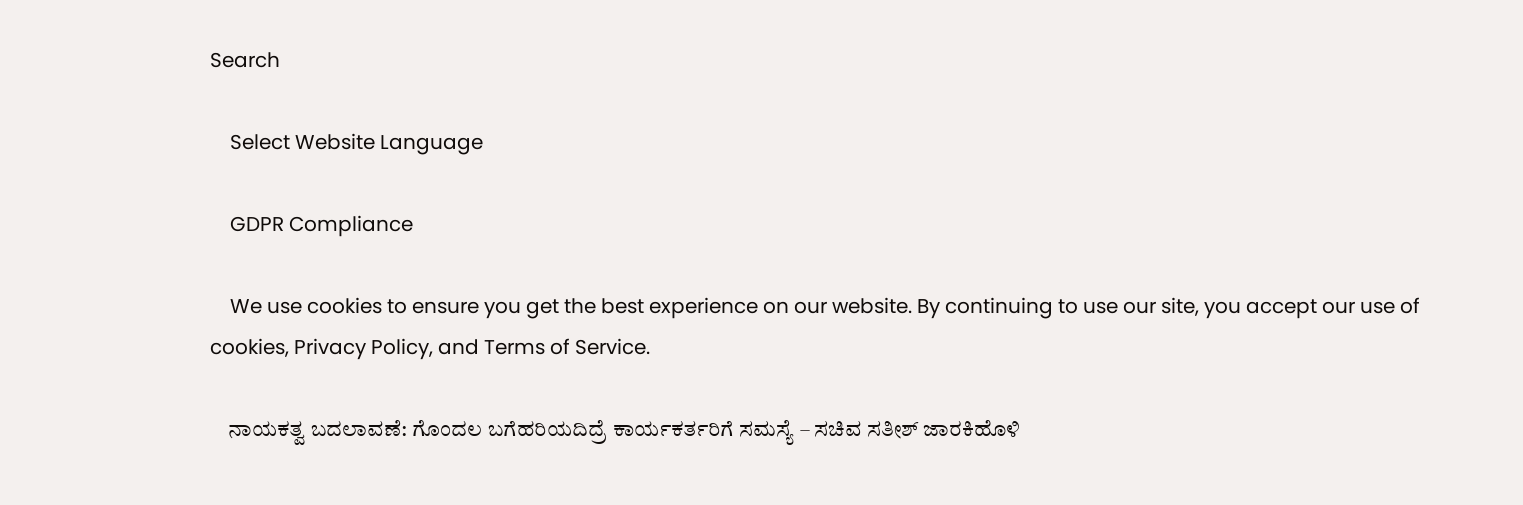Search

    Select Website Language

    GDPR Compliance

    We use cookies to ensure you get the best experience on our website. By continuing to use our site, you accept our use of cookies, Privacy Policy, and Terms of Service.

    ನಾಯಕತ್ವ ಬದಲಾವಣೆ: ಗೊಂದಲ ಬಗೆಹರಿಯದಿದ್ರೆ ಕಾರ್ಯಕರ್ತರಿಗೆ ಸಮಸ್ಯೆ – ಸಚಿವ ಸತೀಶ್ ಜಾರಕಿಹೊಳಿ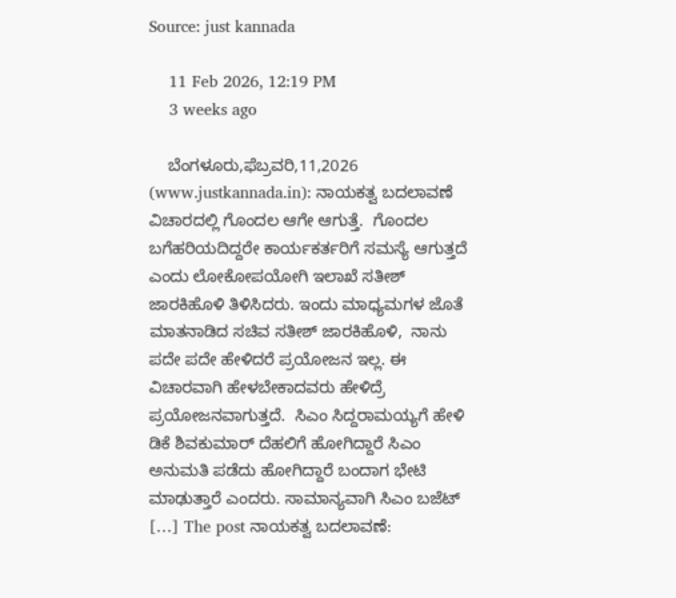Source: just kannada

    11 Feb 2026, 12:19 PM
    3 weeks ago

    ಬೆಂಗಳೂರು,ಫೆಬ್ರವರಿ,11,2026 (www.justkannada.in): ನಾಯಕತ್ವ ಬದಲಾವಣೆ ವಿಚಾರದಲ್ಲಿ ಗೊಂದಲ ಆಗೇ ಆಗುತ್ತೆ.  ಗೊಂದಲ ಬಗೆಹರಿಯದಿದ್ದರೇ ಕಾರ್ಯಕರ್ತರಿಗೆ ಸಮಸ್ಯೆ ಆಗುತ್ತದೆ ಎಂದು ಲೋಕೋಪಯೋಗಿ ಇಲಾಖೆ ಸತೀಶ್ ಜಾರಕಿಹೊಳಿ ತಿಳಿಸಿದರು. ಇಂದು ಮಾಧ್ಯಮಗಳ ಜೊತೆ ಮಾತನಾಡಿದ ಸಚಿವ ಸತೀಶ್ ಜಾರಕಿಹೊಳಿ,  ನಾನು ಪದೇ ಪದೇ ಹೇಳಿದರೆ ಪ್ರಯೋಜನ ಇಲ್ಲ. ಈ ವಿಚಾರವಾಗಿ ಹೇಳಬೇಕಾದವರು ಹೇಳಿದ್ರೆ ಪ್ರಯೋಜನವಾಗುತ್ತದೆ.  ಸಿಎಂ ಸಿದ್ದರಾಮಯ್ಯಗೆ ಹೇಳಿ ಡಿಕೆ ಶಿವಕುಮಾರ್ ದೆಹಲಿಗೆ ಹೋಗಿದ್ದಾರೆ ಸಿಎಂ ಅನುಮತಿ ಪಡೆದು ಹೋಗಿದ್ದಾರೆ ಬಂದಾಗ ಭೇಟಿ ಮಾಢುತ್ತಾರೆ ಎಂದರು. ಸಾಮಾನ್ಯವಾಗಿ ಸಿಎಂ ಬಜೆಟ್ […] The post ನಾಯಕತ್ವ ಬದಲಾವಣೆ: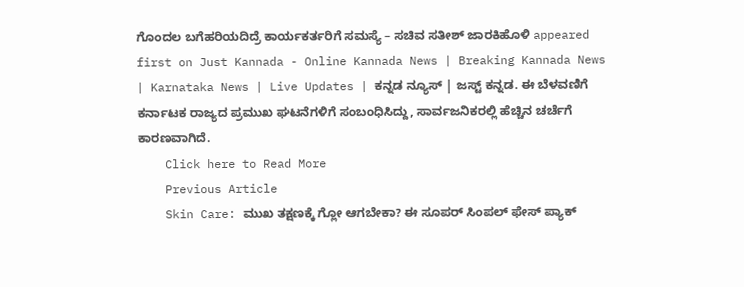ಗೊಂದಲ ಬಗೆಹರಿಯದಿದ್ರೆ ಕಾರ್ಯಕರ್ತರಿಗೆ ಸಮಸ್ಯೆ – ಸಚಿವ ಸತೀಶ್ ಜಾರಕಿಹೊಳಿ appeared first on Just Kannada - Online Kannada News | Breaking Kannada News | Karnataka News | Live Updates | ಕನ್ನಡ ನ್ಯೂಸ್ | ಜಸ್ಟ್ ಕನ್ನಡ. ಈ ಬೆಳವಣಿಗೆ ಕರ್ನಾಟಕ ರಾಜ್ಯದ ಪ್ರಮುಖ ಘಟನೆಗಳಿಗೆ ಸಂಬಂಧಿಸಿದ್ದು, ಸಾರ್ವಜನಿಕರಲ್ಲಿ ಹೆಚ್ಚಿನ ಚರ್ಚೆಗೆ ಕಾರಣವಾಗಿದೆ.
    Click here to Read More
    Previous Article
    Skin Care: ಮುಖ ತಕ್ಷಣಕ್ಕೆ ಗ್ಲೋ ಆಗಬೇಕಾ? ಈ ಸೂಪರ್ ಸಿಂಪಲ್ ಫೇಸ್ ಪ್ಯಾಕ್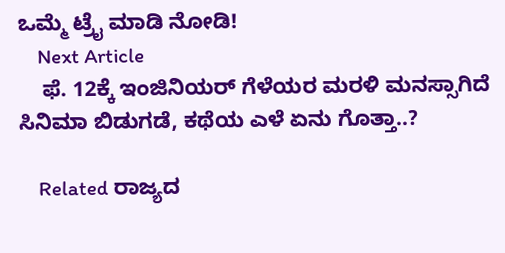ಒಮ್ಮೆ ಟ್ರೈ ಮಾಡಿ ನೋಡಿ!
    Next Article
    ಫೆ. 12ಕ್ಕೆ ಇಂಜಿನಿಯರ್‌ ಗೆಳೆಯರ ಮರಳಿ ಮನಸ್ಸಾಗಿದೆ ಸಿನಿಮಾ ಬಿಡುಗಡೆ, ಕಥೆಯ ಎಳೆ ಏನು ಗೊತ್ತಾ..?

    Related ರಾಜ್ಯದ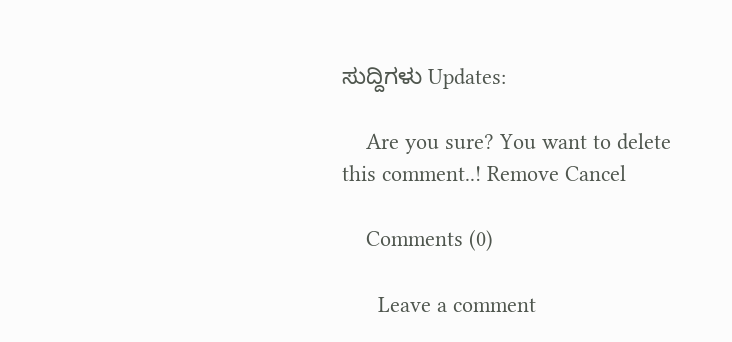ಸುದ್ದಿಗಳು Updates:

    Are you sure? You want to delete this comment..! Remove Cancel

    Comments (0)

      Leave a comment